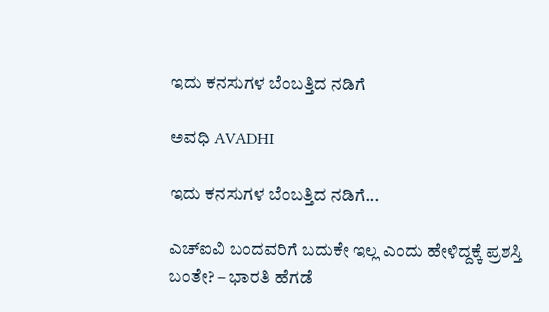ಇದು ಕನಸುಗಳ ಬೆಂಬತ್ತಿದ ನಡಿಗೆ‍

ಅವಧಿ AVADHI

ಇದು ಕನಸುಗಳ ಬೆಂಬತ್ತಿದ ನಡಿಗೆ...

ಎಚ್ಐವಿ ಬಂದವರಿಗೆ ಬದುಕೇ ಇಲ್ಲ ಎಂದು ಹೇಳಿದ್ದಕ್ಕೆ ಪ್ರಶಸ್ತಿ ಬಂತೇ? – ಭಾರತಿ ಹೆಗಡೆ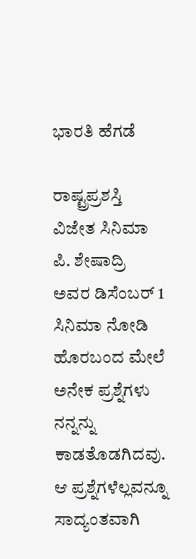ಭಾರತಿ ಹೆಗಡೆ

ರಾಷ್ಟ್ರಪ್ರಶಸ್ತಿ ವಿಜೇತ ಸಿನಿಮಾ ಪಿ. ಶೇಷಾದ್ರಿ ಅವರ ಡಿಸೆಂಬರ್ 1 ಸಿನಿಮಾ ನೋಡಿ ಹೊರಬಂದ ಮೇಲೆ ಅನೇಕ ಪ್ರಶ್ನೆಗಳು ನನ್ನನ್ನು ಕಾಡತೊಡಗಿದವು. ಆ ಪ್ರಶ್ನೆಗಳೆಲ್ಲವನ್ನೂ ಸಾದ್ಯಂತವಾಗಿ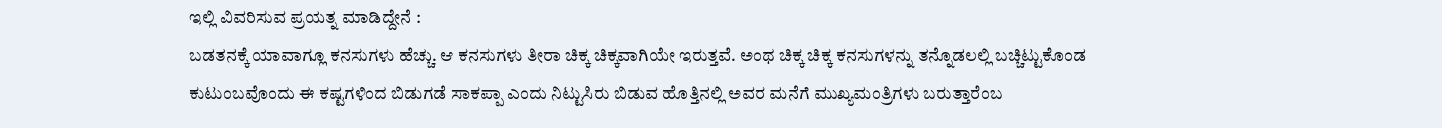ಇಲ್ಲಿ ವಿವರಿಸುವ ಪ್ರಯತ್ನ ಮಾಡಿದ್ದೇನೆ :
ಬಡತನಕ್ಕೆ ಯಾವಾಗ್ಲೂ ಕನಸುಗಳು ಹೆಚ್ಚು. ಆ ಕನಸುಗಳು ತೀರಾ ಚಿಕ್ಕ ಚಿಕ್ಕವಾಗಿಯೇ ಇರುತ್ತವೆ. ಅಂಥ ಚಿಕ್ಕ ಚಿಕ್ಕ ಕನಸುಗಳನ್ನು ತನ್ನೊಡಲಲ್ಲಿ ಬಚ್ಚಿಟ್ಟುಕೊಂಡ ಕುಟುಂಬವೊಂದು ಈ ಕಷ್ಟಗಳಿಂದ ಬಿಡುಗಡೆ ಸಾಕಪ್ಪಾ ಎಂದು ನಿಟ್ಟುಸಿರು ಬಿಡುವ ಹೊತ್ತಿನಲ್ಲಿ ಅವರ ಮನೆಗೆ ಮುಖ್ಯಮಂತ್ರಿಗಳು ಬರುತ್ತಾರೆಂಬ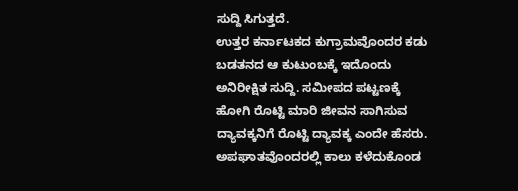ಸುದ್ದಿ ಸಿಗುತ್ತದೆ.
ಉತ್ತರ ಕರ್ನಾಟಕದ ಕುಗ್ರಾಮವೊಂದರ ಕಡು ಬಡತನದ ಆ ಕುಟುಂಬಕ್ಕೆ ಇದೊಂದು ಅನಿರೀಕ್ಷಿತ ಸುದ್ದಿ. ಸಮೀಪದ ಪಟ್ಟಣಕ್ಕೆ ಹೋಗಿ ರೊಟ್ಟಿ ಮಾರಿ ಜೀವನ ಸಾಗಿಸುವ ದ್ಯಾವಕ್ಕನಿಗೆ ರೊಟ್ಟಿ ದ್ಯಾವಕ್ಕ ಎಂದೇ ಹೆಸರು. ಅಪಘಾತವೊಂದರಲ್ಲಿ ಕಾಲು ಕಳೆದುಕೊಂಡ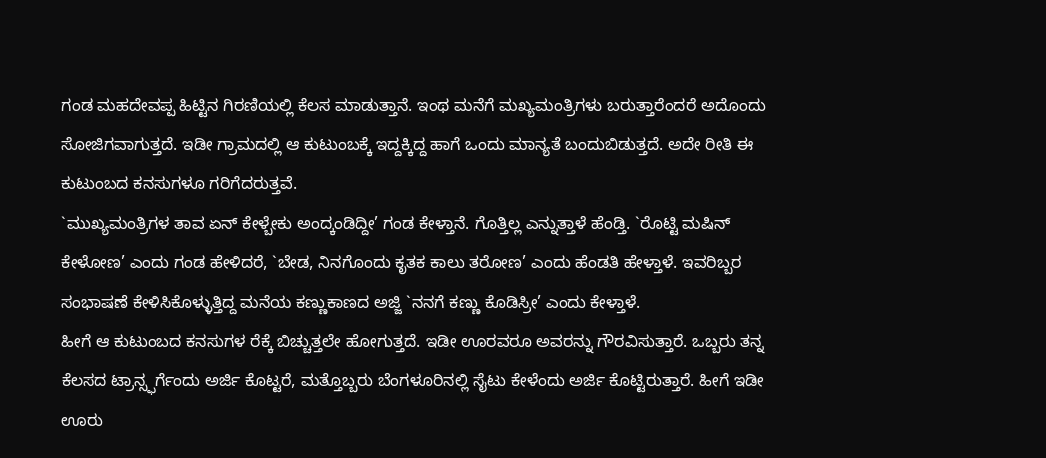ಗಂಡ ಮಹದೇವಪ್ಪ ಹಿಟ್ಟಿನ ಗಿರಣಿಯಲ್ಲಿ ಕೆಲಸ ಮಾಡುತ್ತಾನೆ. ಇಂಥ ಮನೆಗೆ ಮಖ್ಯಮಂತ್ರಿಗಳು ಬರುತ್ತಾರೆಂದರೆ ಅದೊಂದು ಸೋಜಿಗವಾಗುತ್ತದೆ. ಇಡೀ ಗ್ರಾಮದಲ್ಲಿ ಆ ಕುಟುಂಬಕ್ಕೆ ಇದ್ದಕ್ಕಿದ್ದ ಹಾಗೆ ಒಂದು ಮಾನ್ಯತೆ ಬಂದುಬಿಡುತ್ತದೆ. ಅದೇ ರೀತಿ ಈ ಕುಟುಂಬದ ಕನಸುಗಳೂ ಗರಿಗೆದರುತ್ತವೆ.
`ಮುಖ್ಯಮಂತ್ರಿಗಳ ತಾವ ಏನ್ ಕೇಳ್ಬೇಕು ಅಂದ್ಕಂಡಿದ್ದೀ’ ಗಂಡ ಕೇಳ್ತಾನೆ. ಗೊತ್ತಿಲ್ಲ ಎನ್ನುತ್ತಾಳೆ ಹೆಂಡ್ತಿ. `ರೊಟ್ಟಿ ಮಷಿನ್ ಕೇಳೋಣ’ ಎಂದು ಗಂಡ ಹೇಳಿದರೆ, `ಬೇಡ, ನಿನಗೊಂದು ಕೃತಕ ಕಾಲು ತರೋಣ’ ಎಂದು ಹೆಂಡತಿ ಹೇಳ್ತಾಳೆ. ಇವರಿಬ್ಬರ ಸಂಭಾಷಣೆ ಕೇಳಿಸಿಕೊಳ್ಳುತ್ತಿದ್ದ ಮನೆಯ ಕಣ್ಣುಕಾಣದ ಅಜ್ಜಿ `ನನಗೆ ಕಣ್ಣು ಕೊಡಿಸ್ರೀ’ ಎಂದು ಕೇಳ್ತಾಳೆ.
ಹೀಗೆ ಆ ಕುಟುಂಬದ ಕನಸುಗಳ ರೆಕ್ಕೆ ಬಿಚ್ಚುತ್ತಲೇ ಹೋಗುತ್ತದೆ. ಇಡೀ ಊರವರೂ ಅವರನ್ನು ಗೌರವಿಸುತ್ತಾರೆ. ಒಬ್ಬರು ತನ್ನ ಕೆಲಸದ ಟ್ರಾನ್ಸ್ಫರ್ಗೆಂದು ಅರ್ಜಿ ಕೊಟ್ಟರೆ, ಮತ್ತೊಬ್ಬರು ಬೆಂಗಳೂರಿನಲ್ಲಿ ಸೈಟು ಕೇಳೆಂದು ಅರ್ಜಿ ಕೊಟ್ಟಿರುತ್ತಾರೆ. ಹೀಗೆ ಇಡೀ ಊರು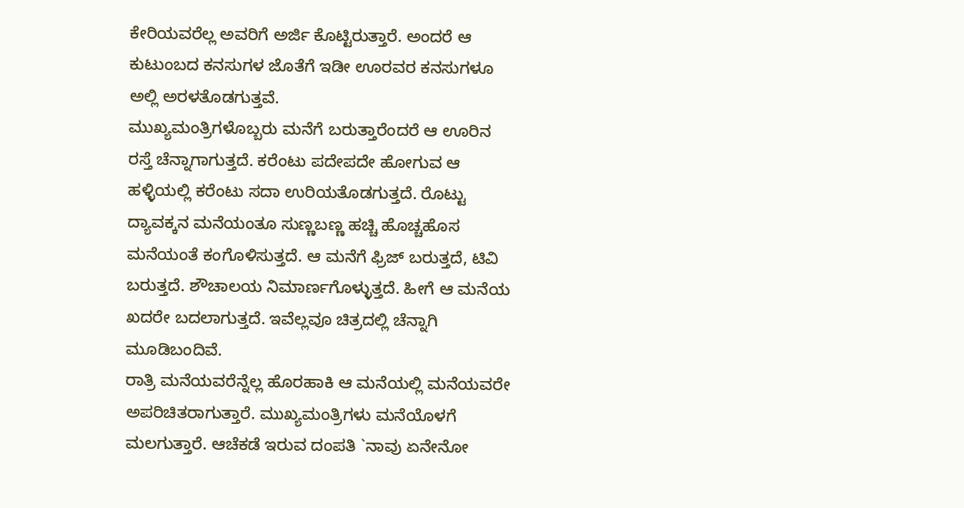ಕೇರಿಯವರೆಲ್ಲ ಅವರಿಗೆ ಅರ್ಜಿ ಕೊಟ್ಟಿರುತ್ತಾರೆ. ಅಂದರೆ ಆ ಕುಟುಂಬದ ಕನಸುಗಳ ಜೊತೆಗೆ ಇಡೀ ಊರವರ ಕನಸುಗಳೂ ಅಲ್ಲಿ ಅರಳತೊಡಗುತ್ತವೆ.
ಮುಖ್ಯಮಂತ್ರಿಗಳೊಬ್ಬರು ಮನೆಗೆ ಬರುತ್ತಾರೆಂದರೆ ಆ ಊರಿನ ರಸ್ತೆ ಚೆನ್ನಾಗಾಗುತ್ತದೆ. ಕರೆಂಟು ಪದೇಪದೇ ಹೋಗುವ ಆ ಹಳ್ಳಿಯಲ್ಲಿ ಕರೆಂಟು ಸದಾ ಉರಿಯತೊಡಗುತ್ತದೆ. ರೊಟ್ಟು ದ್ಯಾವಕ್ಕನ ಮನೆಯಂತೂ ಸುಣ್ಣಬಣ್ಣ ಹಚ್ಚಿ ಹೊಚ್ಚಹೊಸ ಮನೆಯಂತೆ ಕಂಗೊಳಿಸುತ್ತದೆ. ಆ ಮನೆಗೆ ಫ್ರಿಜ್ ಬರುತ್ತದೆ, ಟಿವಿ ಬರುತ್ತದೆ. ಶೌಚಾಲಯ ನಿಮಾರ್ಣಗೊಳ್ಳುತ್ತದೆ. ಹೀಗೆ ಆ ಮನೆಯ ಖದರೇ ಬದಲಾಗುತ್ತದೆ. ಇವೆಲ್ಲವೂ ಚಿತ್ರದಲ್ಲಿ ಚೆನ್ನಾಗಿ ಮೂಡಿಬಂದಿವೆ.
ರಾತ್ರಿ ಮನೆಯವರೆನ್ನೆಲ್ಲ ಹೊರಹಾಕಿ ಆ ಮನೆಯಲ್ಲಿ ಮನೆಯವರೇ ಅಪರಿಚಿತರಾಗುತ್ತಾರೆ. ಮುಖ್ಯಮಂತ್ರಿಗಳು ಮನೆಯೊಳಗೆ ಮಲಗುತ್ತಾರೆ. ಆಚೆಕಡೆ ಇರುವ ದಂಪತಿ `ನಾವು ಏನೇನೋ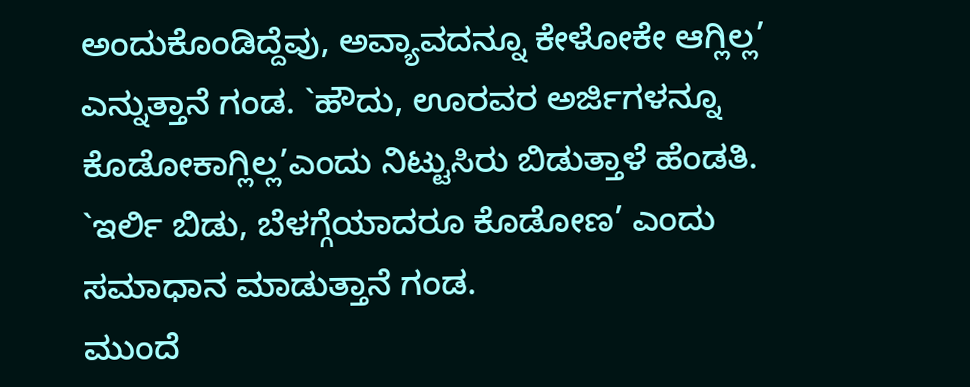ಅಂದುಕೊಂಡಿದ್ದೆವು, ಅವ್ಯಾವದನ್ನೂ ಕೇಳೋಕೇ ಆಗ್ಲಿಲ್ಲ’ ಎನ್ನುತ್ತಾನೆ ಗಂಡ. `ಹೌದು, ಊರವರ ಅರ್ಜಿಗಳನ್ನೂ ಕೊಡೋಕಾಗ್ಲಿಲ್ಲ’ಎಂದು ನಿಟ್ಟುಸಿರು ಬಿಡುತ್ತಾಳೆ ಹೆಂಡತಿ. `ಇರ್ಲಿ ಬಿಡು, ಬೆಳಗ್ಗೆಯಾದರೂ ಕೊಡೋಣ’ ಎಂದು ಸಮಾಧಾನ ಮಾಡುತ್ತಾನೆ ಗಂಡ.
ಮುಂದೆ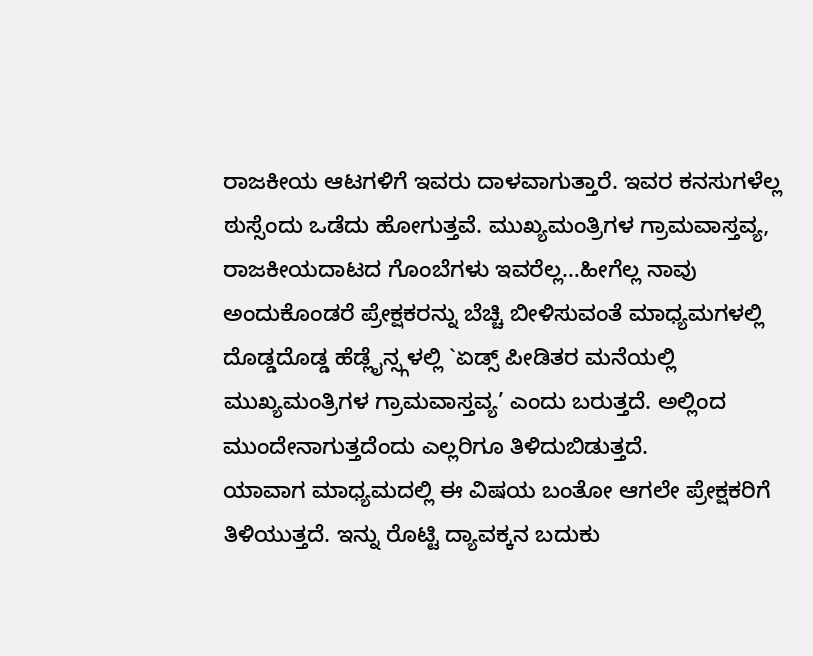ರಾಜಕೀಯ ಆಟಗಳಿಗೆ ಇವರು ದಾಳವಾಗುತ್ತಾರೆ. ಇವರ ಕನಸುಗಳೆಲ್ಲ ಠುಸ್ಸೆಂದು ಒಡೆದು ಹೋಗುತ್ತವೆ. ಮುಖ್ಯಮಂತ್ರಿಗಳ ಗ್ರಾಮವಾಸ್ತವ್ಯ, ರಾಜಕೀಯದಾಟದ ಗೊಂಬೆಗಳು ಇವರೆಲ್ಲ…ಹೀಗೆಲ್ಲ ನಾವು ಅಂದುಕೊಂಡರೆ ಪ್ರೇಕ್ಷಕರನ್ನು ಬೆಚ್ಚಿ ಬೀಳಿಸುವಂತೆ ಮಾಧ್ಯಮಗಳಲ್ಲಿ ದೊಡ್ಡದೊಡ್ಡ ಹೆಡ್ಲೈನ್ಸ್ಗಳಲ್ಲಿ `ಏಡ್ಸ್ ಪೀಡಿತರ ಮನೆಯಲ್ಲಿ ಮುಖ್ಯಮಂತ್ರಿಗಳ ಗ್ರಾಮವಾಸ್ತವ್ಯ’ ಎಂದು ಬರುತ್ತದೆ. ಅಲ್ಲಿಂದ ಮುಂದೇನಾಗುತ್ತದೆಂದು ಎಲ್ಲರಿಗೂ ತಿಳಿದುಬಿಡುತ್ತದೆ.
ಯಾವಾಗ ಮಾಧ್ಯಮದಲ್ಲಿ ಈ ವಿಷಯ ಬಂತೋ ಆಗಲೇ ಪ್ರೇಕ್ಷಕರಿಗೆ ತಿಳಿಯುತ್ತದೆ. ಇನ್ನು ರೊಟ್ಟಿ ದ್ಯಾವಕ್ಕನ ಬದುಕು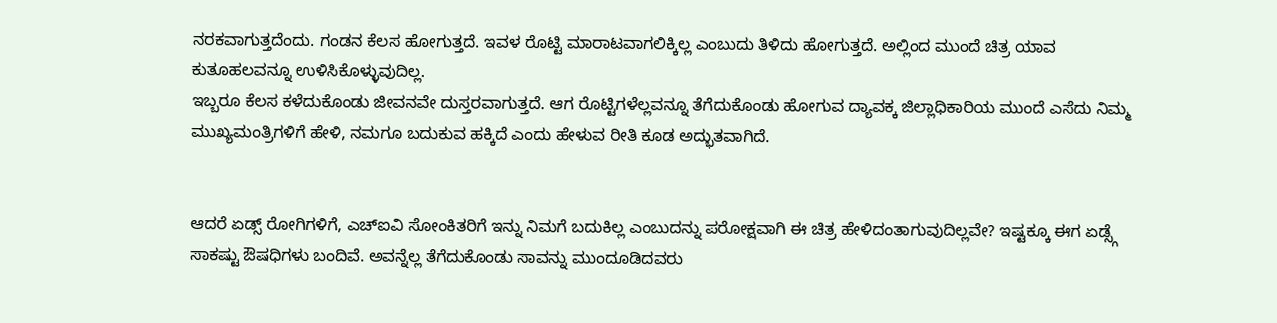ನರಕವಾಗುತ್ತದೆಂದು. ಗಂಡನ ಕೆಲಸ ಹೋಗುತ್ತದೆ. ಇವಳ ರೊಟ್ಟಿ ಮಾರಾಟವಾಗಲಿಕ್ಕಿಲ್ಲ ಎಂಬುದು ತಿಳಿದು ಹೋಗುತ್ತದೆ. ಅಲ್ಲಿಂದ ಮುಂದೆ ಚಿತ್ರ ಯಾವ ಕುತೂಹಲವನ್ನೂ ಉಳಿಸಿಕೊಳ್ಳುವುದಿಲ್ಲ.
ಇಬ್ಬರೂ ಕೆಲಸ ಕಳೆದುಕೊಂಡು ಜೀವನವೇ ದುಸ್ತರವಾಗುತ್ತದೆ. ಆಗ ರೊಟ್ಟಿಗಳೆಲ್ಲವನ್ನೂ ತೆಗೆದುಕೊಂಡು ಹೋಗುವ ದ್ಯಾವಕ್ಕ ಜಿಲ್ಲಾಧಿಕಾರಿಯ ಮುಂದೆ ಎಸೆದು ನಿಮ್ಮ ಮುಖ್ಯಮಂತ್ರಿಗಳಿಗೆ ಹೇಳಿ, ನಮಗೂ ಬದುಕುವ ಹಕ್ಕಿದೆ ಎಂದು ಹೇಳುವ ರೀತಿ ಕೂಡ ಅದ್ಭುತವಾಗಿದೆ.


ಆದರೆ ಏಡ್ಸ್ ರೋಗಿಗಳಿಗೆ, ಎಚ್ಐವಿ ಸೋಂಕಿತರಿಗೆ ಇನ್ನು ನಿಮಗೆ ಬದುಕಿಲ್ಲ ಎಂಬುದನ್ನು ಪರೋಕ್ಷವಾಗಿ ಈ ಚಿತ್ರ ಹೇಳಿದಂತಾಗುವುದಿಲ್ಲವೇ? ಇಷ್ಟಕ್ಕೂ ಈಗ ಏಡ್ಸ್ಗೆ ಸಾಕಷ್ಟು ಔಷಧಿಗಳು ಬಂದಿವೆ. ಅವನ್ನೆಲ್ಲ ತೆಗೆದುಕೊಂಡು ಸಾವನ್ನು ಮುಂದೂಡಿದವರು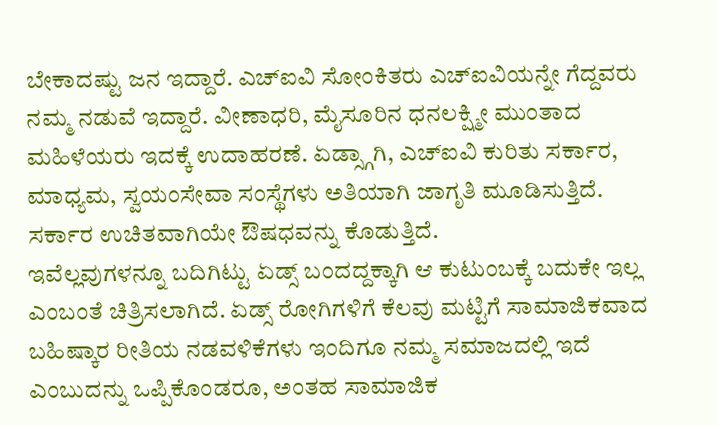ಬೇಕಾದಷ್ಟು ಜನ ಇದ್ದಾರೆ. ಎಚ್ಐವಿ ಸೋಂಕಿತರು ಎಚ್ಐವಿಯನ್ನೇ ಗೆದ್ದವರು ನಮ್ಮ ನಡುವೆ ಇದ್ದಾರೆ. ವೀಣಾಧರಿ, ಮೈಸೂರಿನ ಧನಲಕ್ಷ್ಮೀ ಮುಂತಾದ ಮಹಿಳೆಯರು ಇದಕ್ಕೆ ಉದಾಹರಣೆ. ಏಡ್ಸ್ಗಾಗಿ, ಎಚ್ಐವಿ ಕುರಿತು ಸರ್ಕಾರ, ಮಾಧ್ಯಮ, ಸ್ವಯಂಸೇವಾ ಸಂಸ್ಥೆಗಳು ಅತಿಯಾಗಿ ಜಾಗೃತಿ ಮೂಡಿಸುತ್ತಿದೆ. ಸರ್ಕಾರ ಉಚಿತವಾಗಿಯೇ ಔಷಧವನ್ನು ಕೊಡುತ್ತಿದೆ.
ಇವೆಲ್ಲವುಗಳನ್ನೂ ಬದಿಗಿಟ್ಟು ಏಡ್ಸ್ ಬಂದದ್ದಕ್ಕಾಗಿ ಆ ಕುಟುಂಬಕ್ಕೆ ಬದುಕೇ ಇಲ್ಲ ಎಂಬಂತೆ ಚಿತ್ರಿಸಲಾಗಿದೆ. ಏಡ್ಸ್ ರೋಗಿಗಳಿಗೆ ಕೆಲವು ಮಟ್ಟಿಗೆ ಸಾಮಾಜಿಕವಾದ ಬಹಿಷ್ಕಾರ ರೀತಿಯ ನಡವಳಿಕೆಗಳು ಇಂದಿಗೂ ನಮ್ಮ ಸಮಾಜದಲ್ಲಿ ಇದೆ ಎಂಬುದನ್ನು ಒಪ್ಪಿಕೊಂಡರೂ, ಅಂತಹ ಸಾಮಾಜಿಕ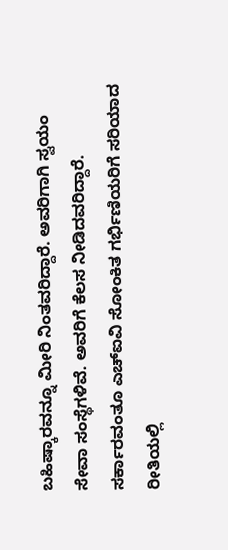ಬಹಿಷ್ಕಾರವನ್ನೂ ಮೀರಿ ನಿಂತವರಿದ್ದಾರೆ. ಅವರಿಗಾಗಿ ಸ್ವಯಂ ಸೇವಾ ಸಂಸ್ಥೆಗಳಿವೆ. ಅವರಿಗೆ ಕೆಲಸ ನೀಡಿದವರಿದ್ದಾರೆ. ಸರ್ಕಾರವಂತೂ ಎಚ್ಐವಿ ಸೋಂಕಿತ ಗರ್ಭಿಣಿಯರಿಗೆ ಸರಿಯಾದ ರೀತಿಯಲ್ಲಿ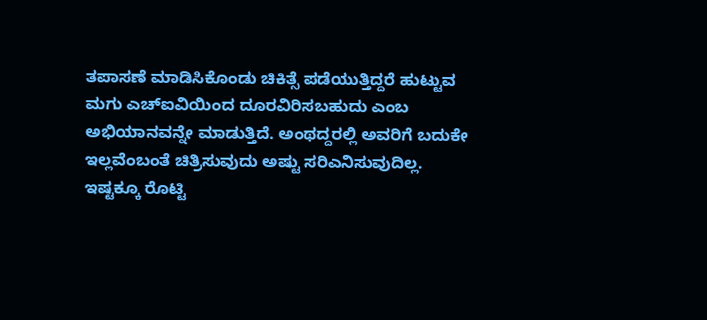ತಪಾಸಣೆ ಮಾಡಿಸಿಕೊಂಡು ಚಿಕಿತ್ಸೆ ಪಡೆಯುತ್ತಿದ್ದರೆ ಹುಟ್ಟುವ ಮಗು ಎಚ್ಐವಿಯಿಂದ ದೂರವಿರಿಸಬಹುದು ಎಂಬ ಅಭಿಯಾನವನ್ನೇ ಮಾಡುತ್ತಿದೆ. ಅಂಥದ್ದರಲ್ಲಿ ಅವರಿಗೆ ಬದುಕೇ ಇಲ್ಲವೆಂಬಂತೆ ಚಿತ್ರಿಸುವುದು ಅಷ್ಟು ಸರಿಎನಿಸುವುದಿಲ್ಲ.
ಇಷ್ಟಕ್ಕೂ ರೊಟ್ಟಿ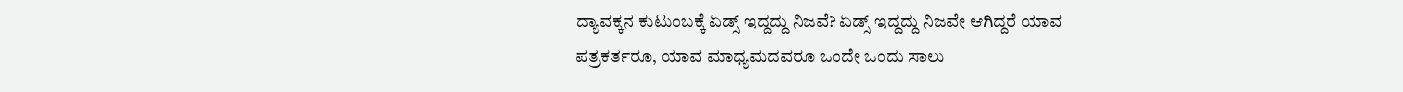ದ್ಯಾವಕ್ಕನ ಕುಟುಂಬಕ್ಕೆ ಏಡ್ಸ್ ಇದ್ದದ್ದು ನಿಜವೆ? ಏಡ್ಸ್ ಇದ್ದದ್ದು ನಿಜವೇ ಆಗಿದ್ದರೆ ಯಾವ ಪತ್ರಕರ್ತರೂ, ಯಾವ ಮಾಧ್ಯಮದವರೂ ಒಂದೇ ಒಂದು ಸಾಲು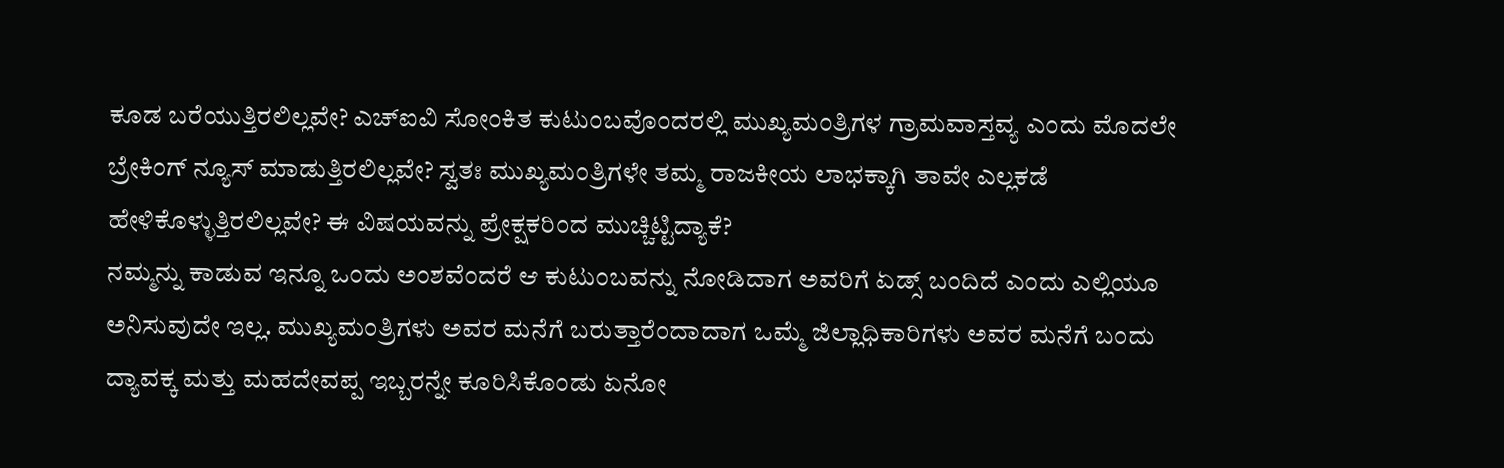ಕೂಡ ಬರೆಯುತ್ತಿರಲಿಲ್ಲವೇ? ಎಚ್ಐವಿ ಸೋಂಕಿತ ಕುಟುಂಬವೊಂದರಲ್ಲಿ ಮುಖ್ಯಮಂತ್ರಿಗಳ ಗ್ರಾಮವಾಸ್ತವ್ಯ ಎಂದು ಮೊದಲೇ ಬ್ರೇಕಿಂಗ್ ನ್ಯೂಸ್ ಮಾಡುತ್ತಿರಲಿಲ್ಲವೇ? ಸ್ವತಃ ಮುಖ್ಯಮಂತ್ರಿಗಳೇ ತಮ್ಮ ರಾಜಕೀಯ ಲಾಭಕ್ಕಾಗಿ ತಾವೇ ಎಲ್ಲಕಡೆ ಹೇಳಿಕೊಳ್ಳುತ್ತಿರಲಿಲ್ಲವೇ? ಈ ವಿಷಯವನ್ನು ಪ್ರೇಕ್ಷಕರಿಂದ ಮುಚ್ಚಿಟ್ಟಿದ್ಯಾಕೆ?
ನಮ್ಮನ್ನು ಕಾಡುವ ಇನ್ನೂ ಒಂದು ಅಂಶವೆಂದರೆ ಆ ಕುಟುಂಬವನ್ನು ನೋಡಿದಾಗ ಅವರಿಗೆ ಏಡ್ಸ್ ಬಂದಿದೆ ಎಂದು ಎಲ್ಲಿಯೂ ಅನಿಸುವುದೇ ಇಲ್ಲ. ಮುಖ್ಯಮಂತ್ರಿಗಳು ಅವರ ಮನೆಗೆ ಬರುತ್ತಾರೆಂದಾದಾಗ ಒಮ್ಮೆ ಜಿಲ್ಲಾಧಿಕಾರಿಗಳು ಅವರ ಮನೆಗೆ ಬಂದು ದ್ಯಾವಕ್ಕ ಮತ್ತು ಮಹದೇವಪ್ಪ ಇಬ್ಬರನ್ನೇ ಕೂರಿಸಿಕೊಂಡು ಏನೋ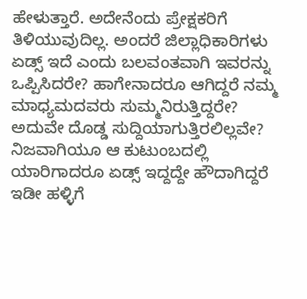ಹೇಳುತ್ತಾರೆ. ಅದೇನೆಂದು ಪ್ರೇಕ್ಷಕರಿಗೆ ತಿಳಿಯುವುದಿಲ್ಲ. ಅಂದರೆ ಜಿಲ್ಲಾಧಿಕಾರಿಗಳು ಏಡ್ಸ್ ಇದೆ ಎಂದು ಬಲವಂತವಾಗಿ ಇವರನ್ನು ಒಪ್ಪಿಸಿದರೇ? ಹಾಗೇನಾದರೂ ಆಗಿದ್ದರೆ ನಮ್ಮ ಮಾಧ್ಯಮದವರು ಸುಮ್ಮನಿರುತ್ತಿದ್ದರೇ? ಅದುವೇ ದೊಡ್ಡ ಸುದ್ದಿಯಾಗುತ್ತಿರಲಿಲ್ಲವೇ? ನಿಜವಾಗಿಯೂ ಆ ಕುಟುಂಬದಲ್ಲಿ ಯಾರಿಗಾದರೂ ಏಡ್ಸ್ ಇದ್ದದ್ದೇ ಹೌದಾಗಿದ್ದರೆ ಇಡೀ ಹಳ್ಳಿಗೆ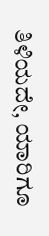ತಿಳಿಯದೇ, ಯಾರಿಗೂ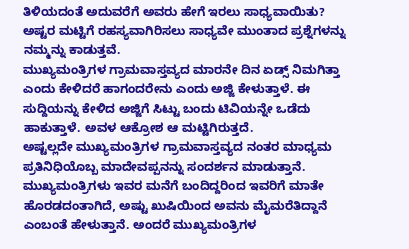ತಿಳಿಯದಂತೆ ಅದುವರೆಗೆ ಅವರು ಹೇಗೆ ಇರಲು ಸಾಧ್ಯವಾಯಿತು? ಅಷ್ಟರ ಮಟ್ಟಿಗೆ ರಹಸ್ಯವಾಗಿರಿಸಲು ಸಾಧ್ಯವೇ ಮುಂತಾದ ಪ್ರಶ್ನೆಗಳನ್ನು ನಮ್ಮನ್ನು ಕಾಡುತ್ತವೆ.
ಮುಖ್ಯಮಂತ್ರಿಗಳ ಗ್ರಾಮವಾಸ್ತವ್ಯದ ಮಾರನೇ ದಿನ ಏಡ್ಸ್ ನಿಮಗಿತ್ತಾ ಎಂದು ಕೇಳಿದರೆ ಹಾಗಂದರೇನು ಎಂದು ಅಜ್ಜಿ ಕೇಳುತ್ತಾಳೆ. ಈ ಸುದ್ದಿಯನ್ನು ಕೇಳಿದ ಅಜ್ಜಿಗೆ ಸಿಟ್ಟು ಬಂದು ಟಿವಿಯನ್ನೇ ಒಡೆದು ಹಾಕುತ್ತಾಳೆ. ಅವಳ ಆಕ್ರೋಶ ಆ ಮಟ್ಟಿಗಿರುತ್ತದೆ.
ಅಷ್ಟಲ್ಲದೇ ಮುಖ್ಯಮಂತ್ರಿಗಳ ಗ್ರಾಮವಾಸ್ತವ್ಯದ ನಂತರ ಮಾಧ್ಯಮ ಪ್ರತಿನಿಧಿಯೊಬ್ಬ ಮಾದೇವಪ್ಪನನ್ನು ಸಂದರ್ಶನ ಮಾಡುತ್ತಾನೆ. ಮುಖ್ಯಮಂತ್ರಿಗಳು ಇವರ ಮನೆಗೆ ಬಂದಿದ್ದರಿಂದ ಇವರಿಗೆ ಮಾತೇ ಹೊರಡದಂತಾಗಿದೆ, ಅಷ್ಟು ಖುಷಿಯಿಂದ ಅವನು ಮೈಮರೆತಿದ್ದಾನೆ ಎಂಬಂತೆ ಹೇಳುತ್ತಾನೆ. ಅಂದರೆ ಮುಖ್ಯಮಂತ್ರಿಗಳ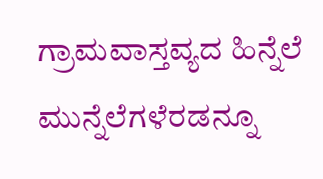ಗ್ರಾಮವಾಸ್ತವ್ಯದ ಹಿನ್ನೆಲೆ ಮುನ್ನೆಲೆಗಳೆರಡನ್ನೂ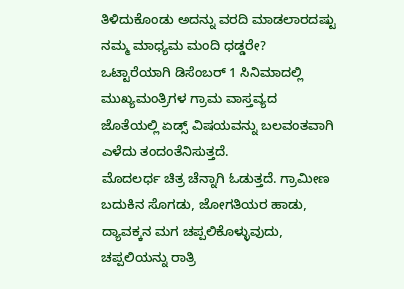ತಿಳಿದುಕೊಂಡು ಅದನ್ನು ವರದಿ ಮಾಡಲಾರದಷ್ಟು ನಮ್ಮ ಮಾಧ್ಯಮ ಮಂದಿ ಧಡ್ಡರೇ?
ಒಟ್ಟಾರೆಯಾಗಿ ಡಿಸೆಂಬರ್ 1 ಸಿನಿಮಾದಲ್ಲಿ ಮುಖ್ಯಮಂತ್ರಿಗಳ ಗ್ರಾಮ ವಾಸ್ತವ್ಯದ ಜೊತೆಯಲ್ಲಿ ಏಡ್ಸ್ ವಿಷಯವನ್ನು ಬಲವಂತವಾಗಿ ಎಳೆದು ತಂದಂತೆನಿಸುತ್ತದೆ.
ಮೊದಲರ್ಧ ಚಿತ್ರ ಚೆನ್ನಾಗಿ ಓಡುತ್ತದೆ. ಗ್ರಾಮೀಣ ಬದುಕಿನ ಸೊಗಡು, ಜೋಗತಿಯರ ಹಾಡು, ದ್ಯಾವಕ್ಕನ ಮಗ ಚಪ್ಪಲಿಕೊಳ್ಳುವುದು, ಚಪ್ಪಲಿಯನ್ನು ರಾತ್ರಿ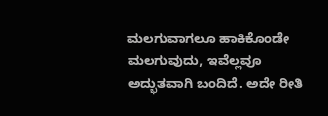ಮಲಗುವಾಗಲೂ ಹಾಕಿಕೊಂಡೇ ಮಲಗುವುದು, ಇವೆಲ್ಲವೂ ಅದ್ಭುತವಾಗಿ ಬಂದಿದೆ. ಅದೇ ರೀತಿ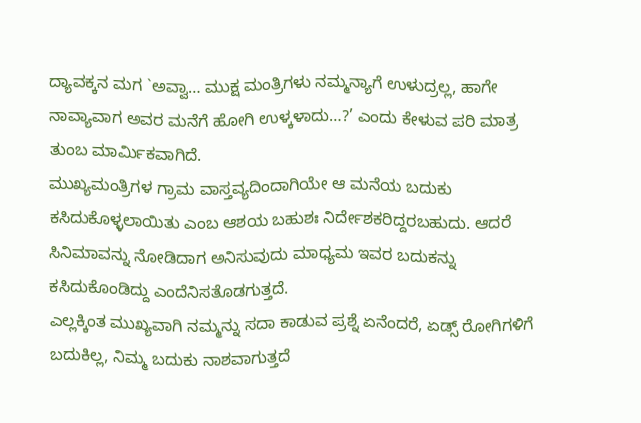ದ್ಯಾವಕ್ಕನ ಮಗ `ಅವ್ವಾ… ಮುಕ್ಷ ಮಂತ್ರಿಗಳು ನಮ್ಮನ್ಯಾಗೆ ಉಳುದ್ರಲ್ಲ, ಹಾಗೇ ನಾವ್ಯಾವಾಗ ಅವರ ಮನೆಗೆ ಹೋಗಿ ಉಳ್ಕಳಾದು…?’ ಎಂದು ಕೇಳುವ ಪರಿ ಮಾತ್ರ ತುಂಬ ಮಾರ್ಮಿಕವಾಗಿದೆ.
ಮುಖ್ಯಮಂತ್ರಿಗಳ ಗ್ರಾಮ ವಾಸ್ತವ್ಯದಿಂದಾಗಿಯೇ ಆ ಮನೆಯ ಬದುಕು ಕಸಿದುಕೊಳ್ಳಲಾಯಿತು ಎಂಬ ಆಶಯ ಬಹುಶಃ ನಿರ್ದೇಶಕರಿದ್ದರಬಹುದು. ಆದರೆ ಸಿನಿಮಾವನ್ನು ನೋಡಿದಾಗ ಅನಿಸುವುದು ಮಾಧ್ಯಮ ಇವರ ಬದುಕನ್ನು ಕಸಿದುಕೊಂಡಿದ್ದು ಎಂದೆನಿಸತೊಡಗುತ್ತದೆ.
ಎಲ್ಲಕ್ಕಿಂತ ಮುಖ್ಯವಾಗಿ ನಮ್ಮನ್ನು ಸದಾ ಕಾಡುವ ಪ್ರಶ್ನೆ ಏನೆಂದರೆ, ಏಡ್ಸ್ ರೋಗಿಗಳಿಗೆ ಬದುಕಿಲ್ಲ, ನಿಮ್ಮ ಬದುಕು ನಾಶವಾಗುತ್ತದೆ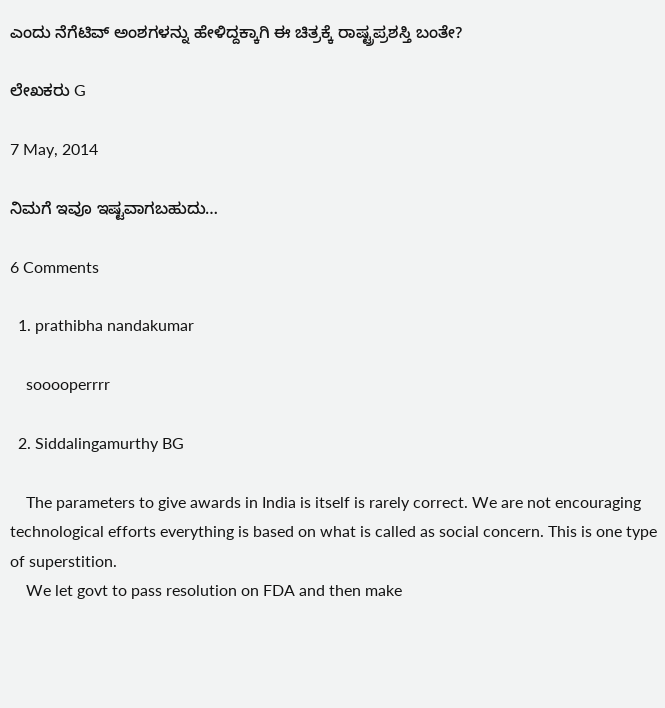ಎಂದು ನೆಗೆಟಿವ್ ಅಂಶಗಳನ್ನು ಹೇಳಿದ್ದಕ್ಕಾಗಿ ಈ ಚಿತ್ರಕ್ಕೆ ರಾಷ್ಟ್ರಪ್ರಶಸ್ತಿ ಬಂತೇ?

ಲೇಖಕರು G

7 May, 2014

ನಿಮಗೆ ಇವೂ ಇಷ್ಟವಾಗಬಹುದು…

6 Comments

  1. prathibha nandakumar

    sooooperrrr

  2. Siddalingamurthy BG

    The parameters to give awards in India is itself is rarely correct. We are not encouraging technological efforts everything is based on what is called as social concern. This is one type of superstition.
    We let govt to pass resolution on FDA and then make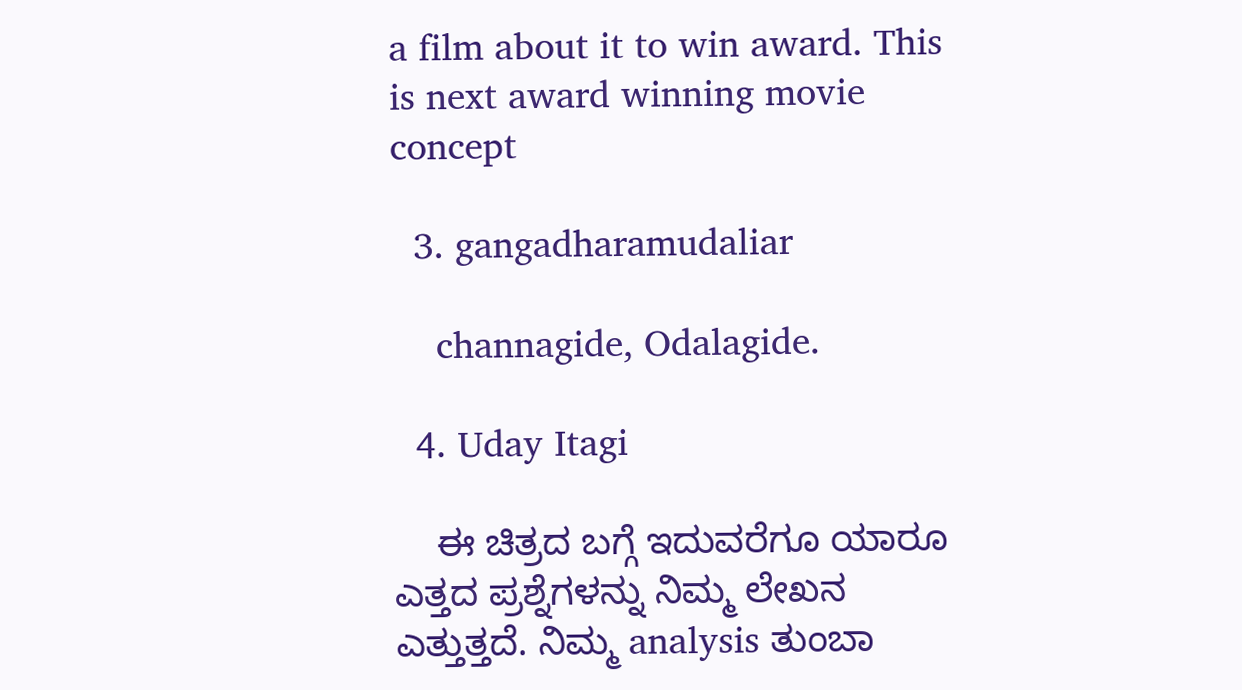a film about it to win award. This is next award winning movie concept

  3. gangadharamudaliar

    channagide, Odalagide.

  4. Uday Itagi

    ಈ ಚಿತ್ರದ ಬಗ್ಗೆ ಇದುವರೆಗೂ ಯಾರೂ ಎತ್ತದ ಪ್ರಶ್ನೆಗಳನ್ನು ನಿಮ್ಮ ಲೇಖನ ಎತ್ತುತ್ತದೆ. ನಿಮ್ಮ analysis ತುಂಬಾ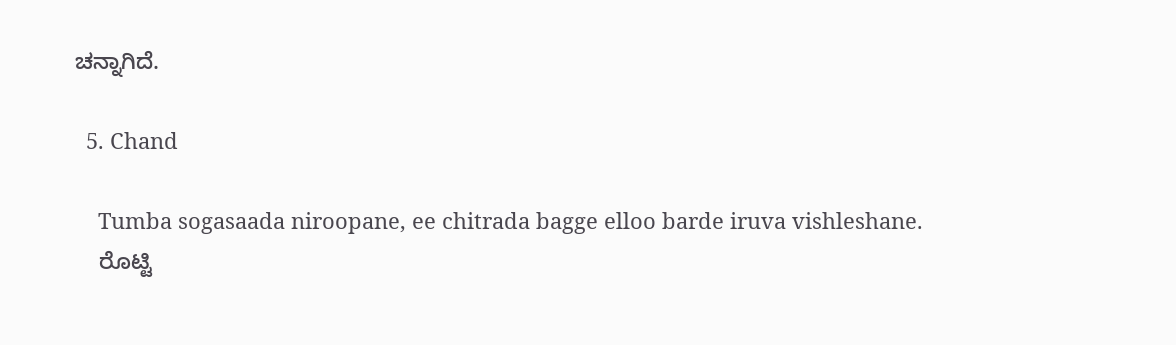ಚನ್ನಾಗಿದೆ.

  5. Chand

    Tumba sogasaada niroopane, ee chitrada bagge elloo barde iruva vishleshane.
    ರೊಟ್ಟಿ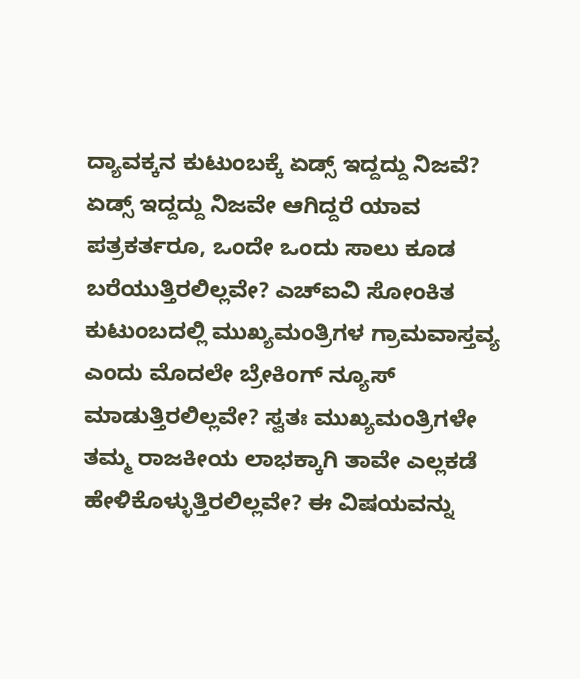ದ್ಯಾವಕ್ಕನ ಕುಟುಂಬಕ್ಕೆ ಏಡ್ಸ್ ಇದ್ದದ್ದು ನಿಜವೆ? ಏಡ್ಸ್ ಇದ್ದದ್ದು ನಿಜವೇ ಆಗಿದ್ದರೆ ಯಾವ ಪತ್ರಕರ್ತರೂ, ಒಂದೇ ಒಂದು ಸಾಲು ಕೂಡ ಬರೆಯುತ್ತಿರಲಿಲ್ಲವೇ? ಎಚ್ಐವಿ ಸೋಂಕಿತ ಕುಟುಂಬದಲ್ಲಿ ಮುಖ್ಯಮಂತ್ರಿಗಳ ಗ್ರಾಮವಾಸ್ತವ್ಯ ಎಂದು ಮೊದಲೇ ಬ್ರೇಕಿಂಗ್ ನ್ಯೂಸ್ ಮಾಡುತ್ತಿರಲಿಲ್ಲವೇ? ಸ್ವತಃ ಮುಖ್ಯಮಂತ್ರಿಗಳೇ ತಮ್ಮ ರಾಜಕೀಯ ಲಾಭಕ್ಕಾಗಿ ತಾವೇ ಎಲ್ಲಕಡೆ ಹೇಳಿಕೊಳ್ಳುತ್ತಿರಲಿಲ್ಲವೇ? ಈ ವಿಷಯವನ್ನು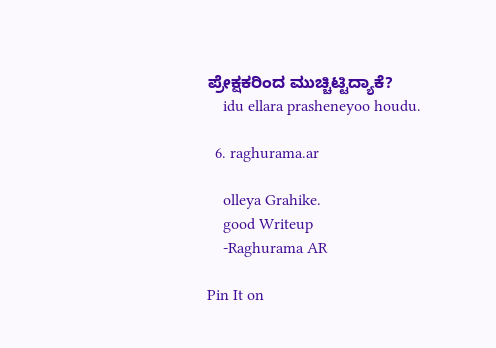ಪ್ರೇಕ್ಷಕರಿಂದ ಮುಚ್ಚಿಟ್ಟಿದ್ಯಾಕೆ?
    idu ellara prasheneyoo houdu.

  6. raghurama.ar

    olleya Grahike.
    good Writeup
    -Raghurama AR

Pin It on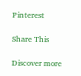Pinterest

Share This

Discover more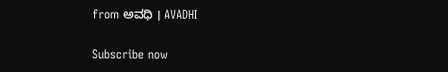from ಅವಧಿ । AVADHI

Subscribe now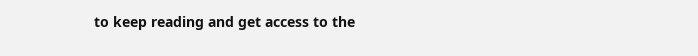to keep reading and get access to the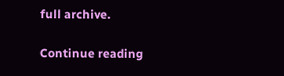full archive.

Continue reading